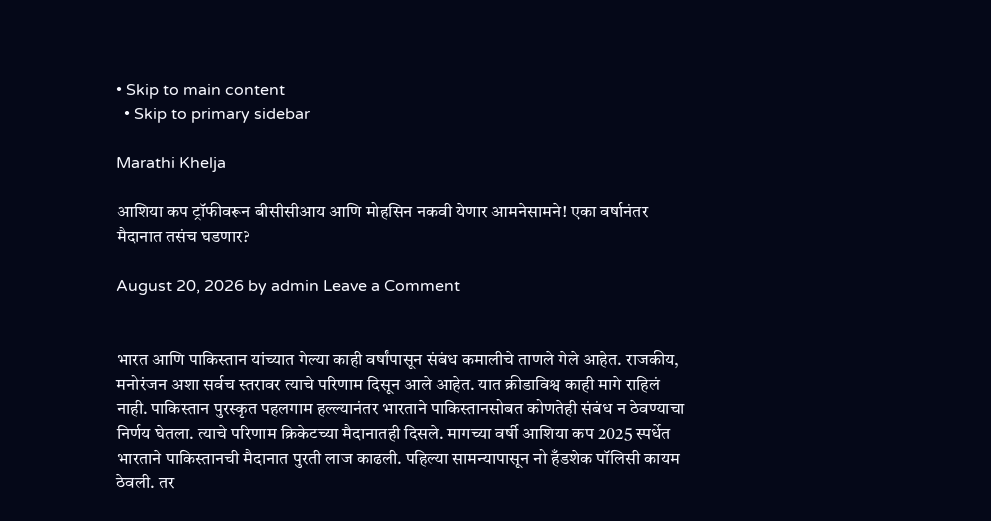• Skip to main content
  • Skip to primary sidebar

Marathi Khelja

आशिया कप ट्रॉफीवरून बीसीसीआय आणि मोहसिन नकवी येणार आमनेसामने! एका वर्षानंतर मैदानात तसंच घडणार?

August 20, 2026 by admin Leave a Comment


भारत आणि पाकिस्तान यांच्यात गेल्या काही वर्षांपासून संबंध कमालीचे ताणले गेले आहेत. राजकीय, मनोरंजन अशा सर्वच स्तरावर त्याचे परिणाम दिसून आले आहेत. यात क्रीडाविश्व काही मागे राहिलं नाही. पाकिस्तान पुरस्कृत पहलगाम हल्ल्यानंतर भारताने पाकिस्तानसोबत कोणतेही संबंध न ठेवण्याचा निर्णय घेतला. त्याचे परिणाम क्रिकेटच्या मैदानातही दिसले. मागच्या वर्षी आशिया कप 2025 स्पर्धेत भारताने पाकिस्तानची मैदानात पुरती लाज काढली. पहिल्या सामन्यापासून नो हँडशेक पॉलिसी कायम ठेवली. तर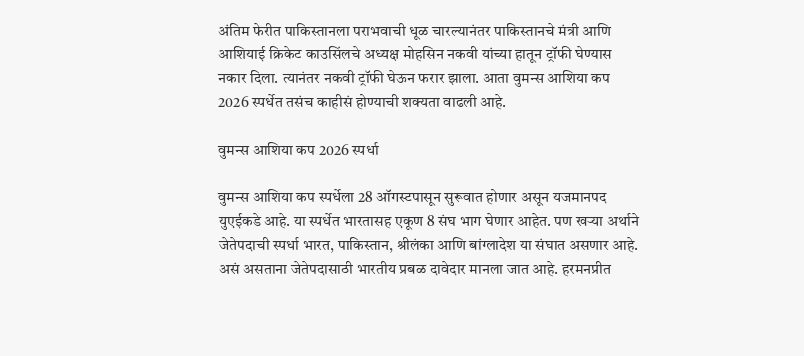अंतिम फेरीत पाकिस्तानला पराभवाची धूळ चारल्यानंतर पाकिस्तानचे मंत्री आणि आशियाई क्रिकेट काउसिंलचे अध्यक्ष मोहसिन नकवी यांच्या हातून ट्रॉफी घेण्यास नकार दिला. त्यानंतर नकवी ट्रॉफी घेऊन फरार झाला. आता वुमन्स आशिया कप 2026 स्पर्धेत तसंच काहीसं होण्याची शक्यता वाढली आहे.

वुमन्स आशिया कप 2026 स्पर्धा

वुमन्स आशिया कप स्पर्धेला 28 ऑगस्टपासून सुरूवात होणार असून यजमानपद युएईकडे आहे. या स्पर्धेत भारतासह एकूण 8 संघ भाग घेणार आहेत. पण खऱ्या अर्थाने जेतेपदाची स्पर्धा भारत, पाकिस्तान, श्रीलंका आणि बांग्लादेश या संघात असणार आहे. असं असताना जेतेपदासाठी भारतीय प्रबळ दावेदार मानला जात आहे. हरमनप्रीत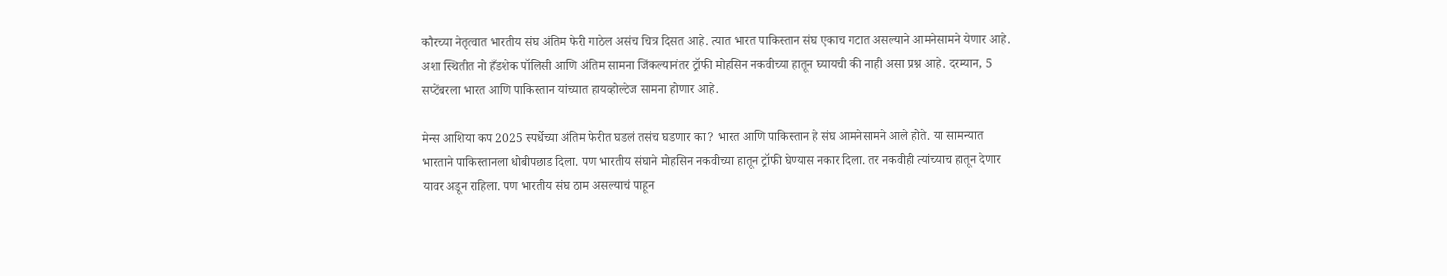कौरच्या नेतृत्वात भारतीय संघ अंतिम फेरी गाठेल असंच चित्र दिसत आहे. त्यात भारत पाकिस्तान संघ एकाच गटात असल्याने आमनेसामने येणार आहे. अशा स्थितीत नो हँडशेक पॉलिसी आणि अंतिम सामना जिंकल्यानंतर ट्रॉफी मोहसिन नकवीच्या हातून घ्यायची की नाही असा प्रश्न आहे. दरम्यान, 5 सप्टेंबरला भारत आणि पाकिस्तान यांच्यात हायव्होल्टेज सामना होणार आहे.

मेन्स आशिया कप 2025 स्पर्धेच्या अंतिम फेरीत घडलं तसंच घडणार का? भारत आणि पाकिस्तान हे संघ आमनेसामने आले होते. या सामन्यात भारताने पाकिस्तानला धोबीपछाड दिला. पण भारतीय संघाने मोहसिन नकवीच्या हातून ट्रॉफी घेण्यास नकार दिला. तर नकवीही त्यांच्याच हातून देणार यावर अडून राहिला. पण भारतीय संघ ठाम असल्याचं पाहून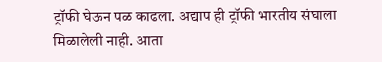ट्रॉफी घेऊन पळ काढला. अद्याप ही ट्रॉफी भारतीय संघाला मिळालेली नाही. आता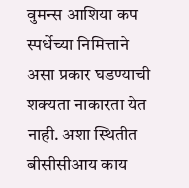वुमन्स आशिया कप स्पर्धेच्या निमित्ताने असा प्रकार घडण्याची शक्यता नाकारता येत नाही. अशा स्थितीत बीसीसीआय काय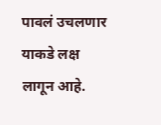पावलं उचलणार याकडे लक्ष लागून आहे.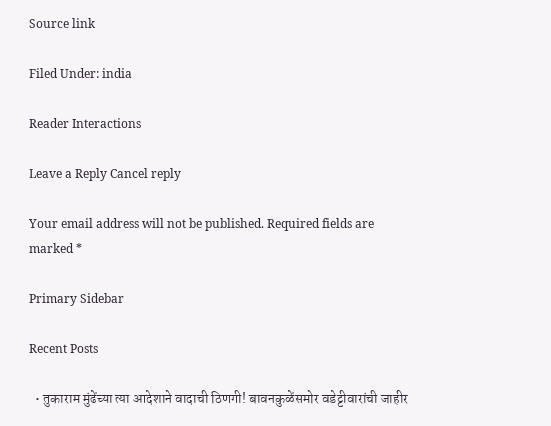Source link

Filed Under: india

Reader Interactions

Leave a Reply Cancel reply

Your email address will not be published. Required fields are marked *

Primary Sidebar

Recent Posts

  • तुकाराम मुंढेंच्या त्या आदेशाने वादाची ठिणगी! बावनकुळेंसमोर वडेट्टीवारांची जाहीर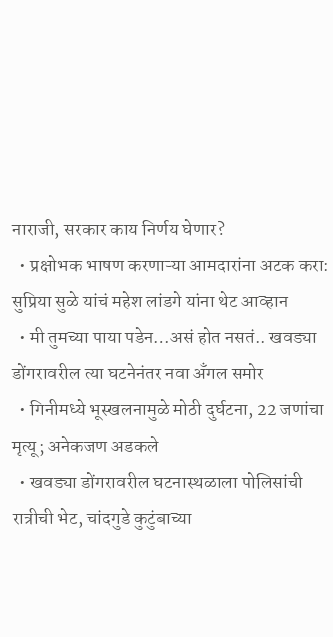नाराजी, सरकार काय निर्णय घेणार?
  • प्रक्षोभक भाषण करणाऱ्या आमदारांना अटक करा: सुप्रिया सुळे यांचं महेश लांडगे यांना थेट आव्हान
  • मी तुमच्या पाया पडेन…असं होत नसतं.. खवड्या डोंगरावरील त्या घटनेनंतर नवा अँगल समोर
  • गिनीमध्ये भूस्खलनामुळे मोठी दुर्घटना, 22 जणांचा मृत्यू; अनेकजण अडकले
  • खवड्या डोंगरावरील घटनास्थळाला पोलिसांची रात्रीची भेट, चांदगुडे कुटुंबाच्या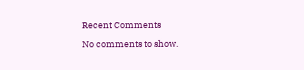Recent Comments

No comments to show.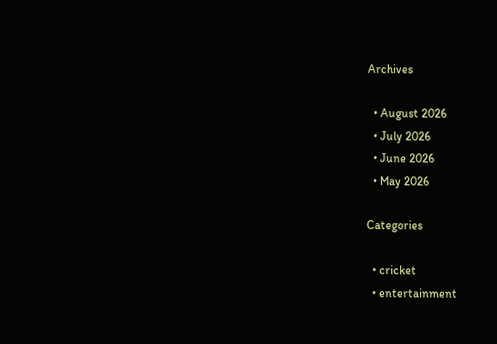Archives

  • August 2026
  • July 2026
  • June 2026
  • May 2026

Categories

  • cricket
  • entertainment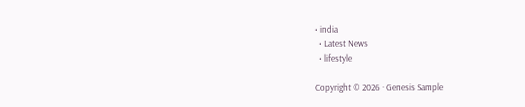• india
  • Latest News
  • lifestyle

Copyright © 2026 · Genesis Sample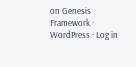on Genesis Framework · WordPress · Log in